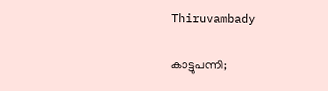Thiruvambady

കാട്ടുപന്നി;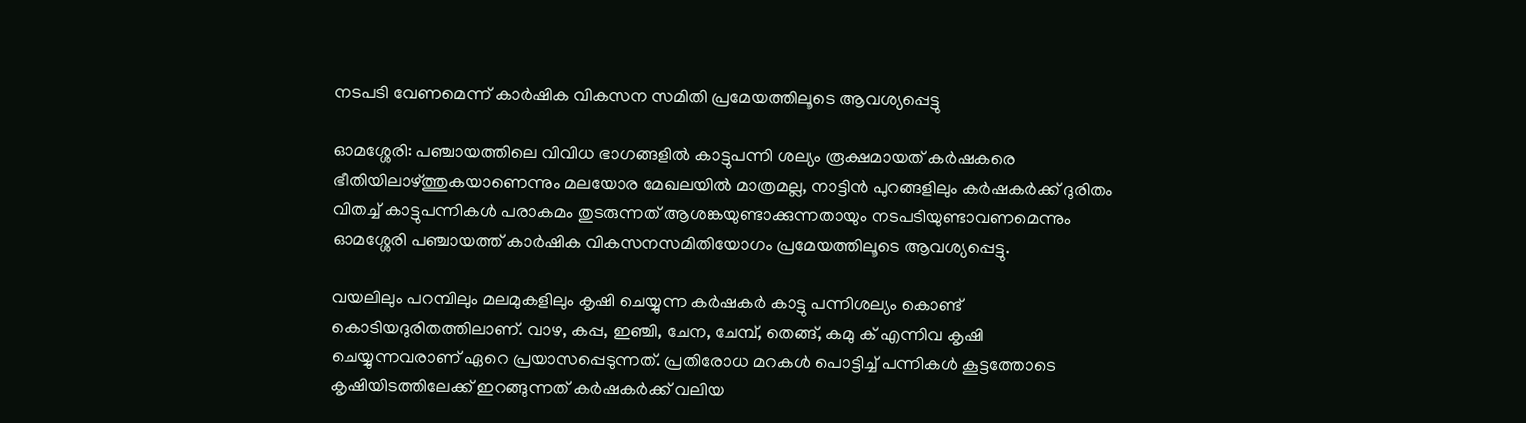നടപടി വേണമെന്ന് കാർഷിക വികസന സമിതി പ്രമേയത്തിലൂടെ ആവശ്യപ്പെട്ടു

ഓമശ്ശേരി: പഞ്ചായത്തിലെ വിവിധ ഭാഗങ്ങളിൽ കാട്ടുപന്നി ശല്യം രൂക്ഷമായത് കർഷകരെ ഭീതിയിലാഴ്ത്തുകയാണെന്നും മലയോര മേഖലയിൽ മാത്രമല്ല, നാട്ടിൻ പുറങ്ങളിലും കർഷകർക്ക് ദുരിതം വിതച്ച് കാട്ടുപന്നികൾ പരാകമം തുടരുന്നത് ആശങ്കയുണ്ടാക്കുന്നതായും നടപടിയുണ്ടാവണമെന്നും ഓമശ്ശേരി പഞ്ചായത്ത് കാർഷിക വികസനസമിതിയോഗം പ്രമേയത്തിലൂടെ ആവശ്യപ്പെട്ടു.

വയലിലും പറമ്പിലും മലമുകളിലും കൃഷി ചെയ്യുന്ന കർഷകർ കാട്ടു പന്നിശല്യം കൊണ്ട് കൊടിയദുരിതത്തിലാണ്. വാഴ, കപ്പ, ഇഞ്ചി, ചേന, ചേമ്പ്, തെങ്ങ്, കമു ക് എന്നിവ കൃഷി ചെയ്യുന്നവരാണ് ഏറെ പ്രയാസപ്പെടുന്നത്. പ്രതിരോധ മറകൾ പൊട്ടിച്ച് പന്നികൾ കൂട്ടത്തോടെ കൃഷിയിടത്തിലേക്ക് ഇറങ്ങുന്നത് കർഷകർക്ക് വലിയ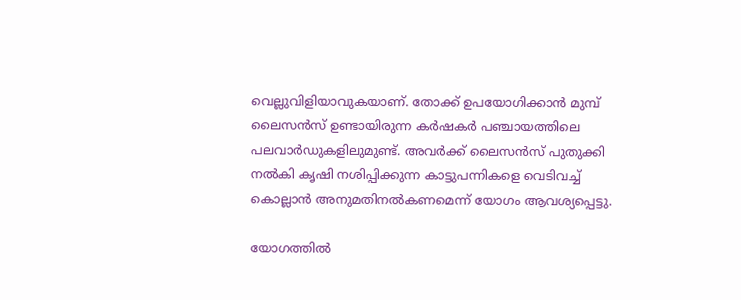വെല്ലുവിളിയാവുകയാണ്. തോക്ക് ഉപയോഗിക്കാൻ മുമ്പ് ലൈസൻസ് ഉണ്ടായിരുന്ന കർഷകർ പഞ്ചായത്തിലെ പലവാർഡുകളിലുമുണ്ട്. അവർക്ക് ലൈസൻസ് പുതുക്കി നൽകി കൃഷി നശിപ്പിക്കുന്ന കാട്ടുപന്നികളെ വെടിവച്ച് കൊല്ലാൻ അനുമതിനൽകണമെന്ന് യോഗം ആവശ്യപ്പെട്ടു.

യോഗത്തിൽ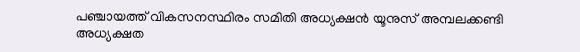പഞ്ചായത്ത് വികസനസ്ഥിരം സമിതി അധ്യക്ഷൻ യൂനുസ് അമ്പലക്കണ്ടി അധ്യക്ഷത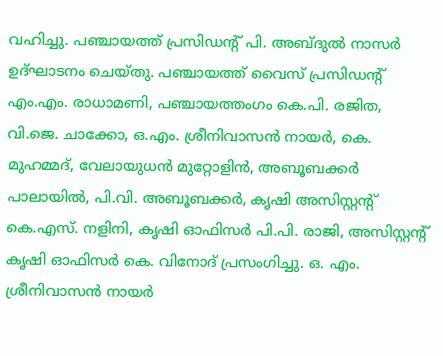വഹിച്ചു. പഞ്ചായത്ത് പ്രസിഡന്റ് പി. അബ്ദുൽ നാസർ ഉദ്ഘാടനം ചെയ്തു. പഞ്ചായത്ത് വൈസ് പ്രസിഡന്റ് എം.എം. രാധാമണി, പഞ്ചായത്തംഗം കെ.പി. രജിത, വി.ജെ. ചാക്കോ, ഒ.എം. ശ്രീനിവാസൻ നായർ, കെ. മുഹമ്മദ്, വേലായുധൻ മുറ്റോളിൻ, അബൂബക്കർ പാലായിൽ, പി.വി. അബൂബക്കർ, കൃഷി അസിസ്റ്റന്റ് കെ.എസ്. നളിനി, കൃഷി ഓഫിസർ പി.പി. രാജി, അസിസ്റ്റന്റ് കൃഷി ഓഫിസർ കെ. വിനോദ് പ്രസംഗിച്ചു. ഒ. എം. ശ്രീനിവാസൻ നായർ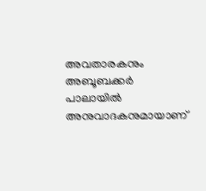അവതാരകനും അബൂബക്കർ പാലായിൽ അനുവാദകനുമായാണ്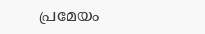പ്രമേയം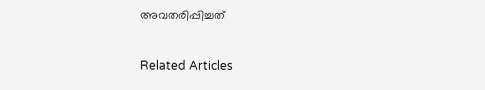അവതരിപ്പിച്ചത്

Related Articles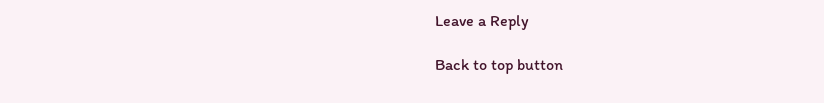Leave a Reply

Back to top button